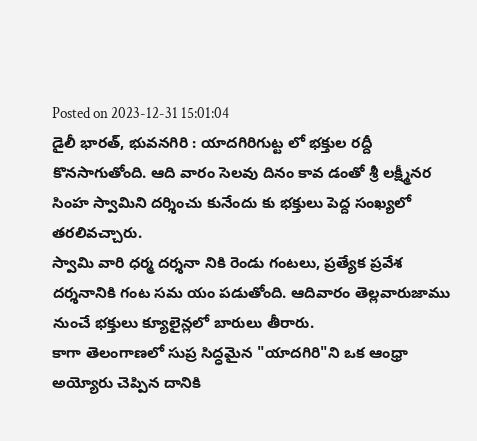Posted on 2023-12-31 15:01:04
డైలీ భారత్, భువనగిరి : యాదగిరిగుట్ట లో భక్తుల రద్దీ కొనసాగుతోంది. ఆది వారం సెలవు దినం కావ డంతో శ్రీ లక్ష్మీనర సింహ స్వామిని దర్శించు కునేందు కు భక్తులు పెద్ద సంఖ్యలో తరలివచ్చారు.
స్వామి వారి ధర్మ దర్శనా నికి రెండు గంటలు, ప్రత్యేక ప్రవేశ దర్శనానికి గంట సమ యం పడుతోంది. ఆదివారం తెల్లవారుజాము నుంచే భక్తులు క్యూలైన్లలో బారులు తీరారు.
కాగా తెలంగాణలో సుప్ర సిద్ధమైన "యాదగిరి"ని ఒక ఆంధ్రా అయ్యోరు చెప్పిన దానికి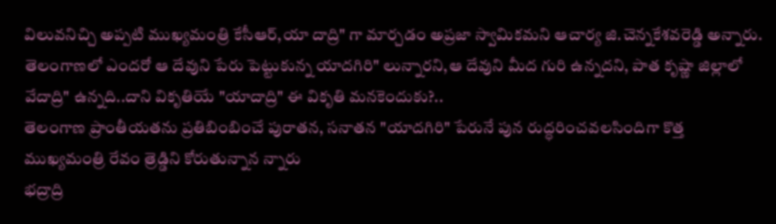విలువనిచ్చి అప్పటి ముఖ్యమంత్రి కేసీఆర్,యా దాద్రి" గా మార్చడం అప్రజా స్వామికమని ఆచార్య జి.చెన్నకేశవరెడ్డి అన్నారు.
తెలంగాణలో ఎందరో ఆ దేవుని పేరు పెట్టుకున్న యాదగిరి" లున్నారని,ఆ దేవుని మీద గురి ఉన్నదని, పాత కృష్ణా జిల్లాలో వేదాద్రి" ఉన్నది..దాని వికృతియే "యాదాద్రి" ఈ వికృతి మనకెందుకు?..
తెలంగాణ ప్రాంతీయతను ప్రతిబింబించే పురాతన, సనాతన "యాదగిరి" పేరునే పున రుద్ధరించవలసిందిగా కొత్త ముఖ్యమంత్రి రేవం త్రెడ్డిని కోరుతున్నాన న్నారు
భద్రాద్రి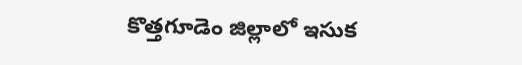కొత్తగూడెం జిల్లాలో ఇసుక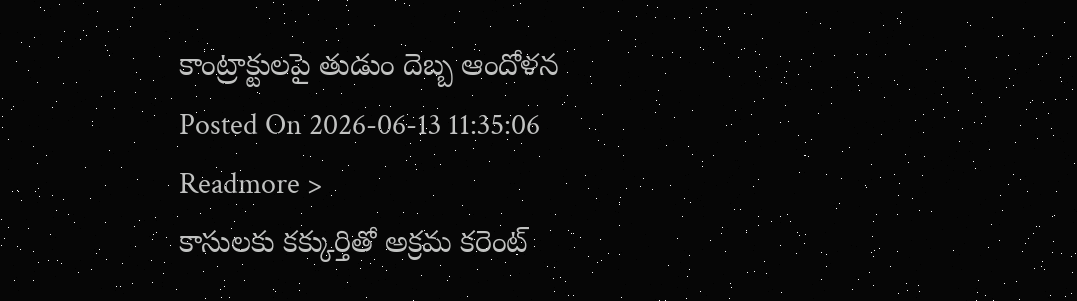కాంట్రాక్టులపై తుడుం దెబ్బ ఆందోళన
Posted On 2026-06-13 11:35:06
Readmore >
కాసులకు కక్కుర్తితో అక్రమ కరెంట్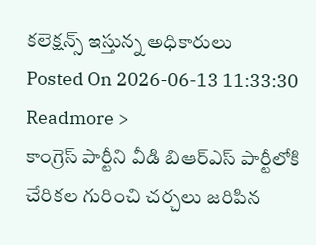కలెక్షన్స్ ఇస్తున్న అధికారులు
Posted On 2026-06-13 11:33:30
Readmore >
కాంగ్రెస్ పార్టీని వీడి బిఆర్ఎస్ పార్టీలోకి చేరికల గురించి చర్చలు జరిపిన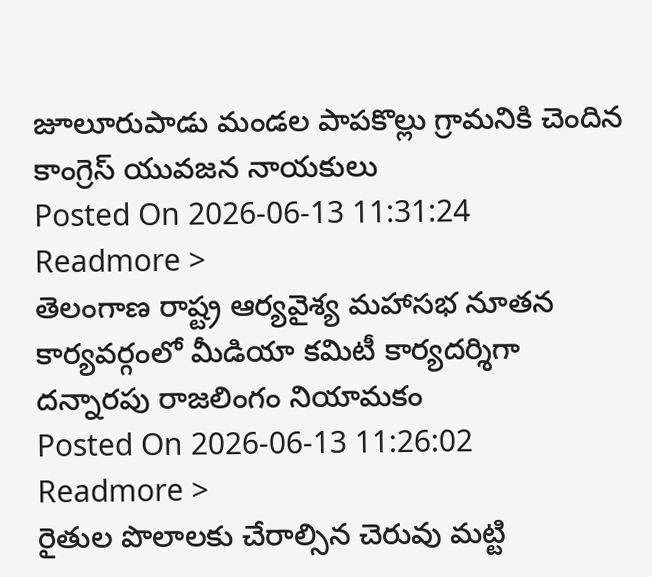జూలూరుపాడు మండల పాపకొల్లు గ్రామనికి చెందిన కాంగ్రెస్ యువజన నాయకులు
Posted On 2026-06-13 11:31:24
Readmore >
తెలంగాణ రాష్ట్ర ఆర్యవైశ్య మహాసభ నూతన కార్యవర్గంలో మీడియా కమిటీ కార్యదర్శిగా దన్నారపు రాజలింగం నియామకం
Posted On 2026-06-13 11:26:02
Readmore >
రైతుల పొలాలకు చేరాల్సిన చెరువు మట్టి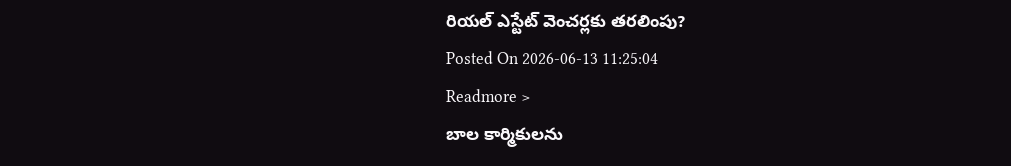రియల్ ఎస్టేట్ వెంచర్లకు తరలింపు?
Posted On 2026-06-13 11:25:04
Readmore >
బాల కార్మికులను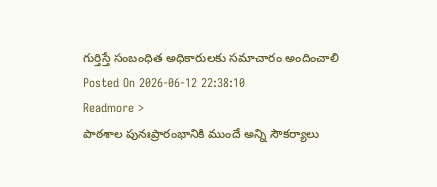గుర్తిస్తే సంబంధిత అధికారులకు సమాచారం అందించాలి
Posted On 2026-06-12 22:38:10
Readmore >
పాఠశాల పునఃప్రారంభానికి ముందే అన్ని సౌకర్యాలు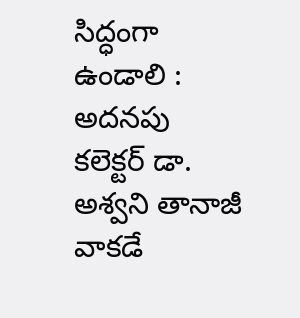సిద్ధంగా ఉండాలి : అదనపు కలెక్టర్ డా. అశ్వని తానాజీ వాకడే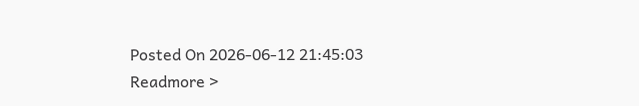Posted On 2026-06-12 21:45:03
Readmore >